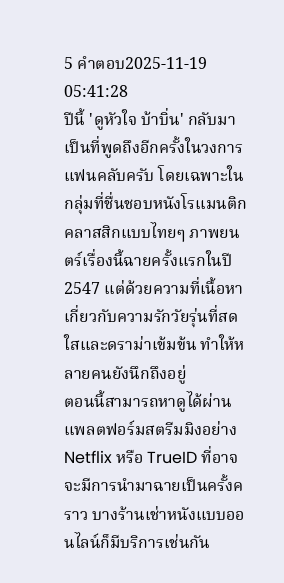5 คำตอบ2025-11-19 05:41:28
ปีนี้ 'ดูหัวใจ บ้าบิ่น' กลับมาเป็นที่พูดถึงอีกครั้งในวงการแฟนคลับครับ โดยเฉพาะในกลุ่มที่ชื่นชอบหนังโรแมนติกคลาสสิกแบบไทยๆ ภาพยนตร์เรื่องนี้ฉายครั้งแรกในปี 2547 แต่ด้วยความที่เนื้อหาเกี่ยวกับความรักวัยรุ่นที่สดใสและดราม่าเข้มข้น ทำให้หลายคนยังนึกถึงอยู่
ตอนนี้สามารถหาดูได้ผ่านแพลตฟอร์มสตรีมมิงอย่าง Netflix หรือ TrueID ที่อาจจะมีการนำมาฉายเป็นครั้งคราว บางร้านเช่าหนังแบบออนไลน์ก็มีบริการเช่นกัน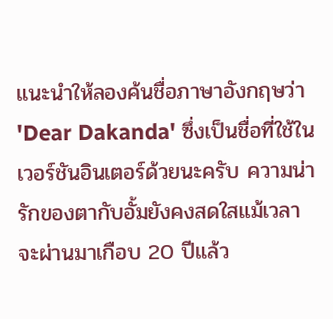แนะนำให้ลองค้นชื่อภาษาอังกฤษว่า 'Dear Dakanda' ซึ่งเป็นชื่อที่ใช้ในเวอร์ชันอินเตอร์ด้วยนะครับ ความน่ารักของตากับอั้มยังคงสดใสแม้เวลาจะผ่านมาเกือบ 20 ปีแล้ว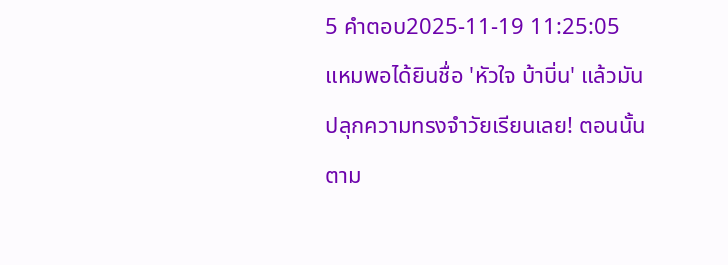5 คำตอบ2025-11-19 11:25:05
แหมพอได้ยินชื่อ 'หัวใจ บ้าบิ่น' แล้วมันปลุกความทรงจำวัยเรียนเลย! ตอนนั้นตาม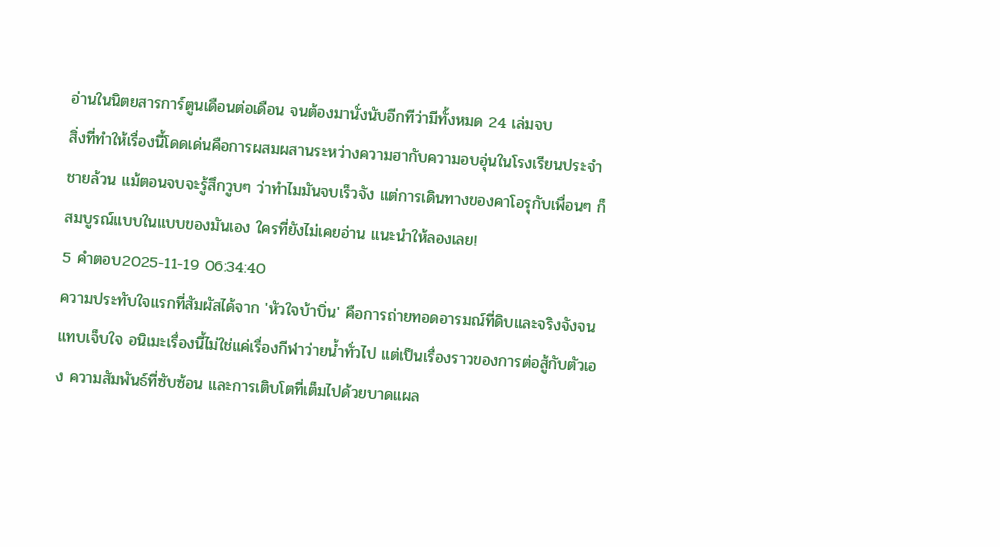อ่านในนิตยสารการ์ตูนเดือนต่อเดือน จนต้องมานั่งนับอีกทีว่ามีทั้งหมด 24 เล่มจบ
สิ่งที่ทำให้เรื่องนี้โดดเด่นคือการผสมผสานระหว่างความฮากับความอบอุ่นในโรงเรียนประจำชายล้วน แม้ตอนจบจะรู้สึกวูบๆ ว่าทำไมมันจบเร็วจัง แต่การเดินทางของคาโอรุกับเพื่อนๆ ก็สมบูรณ์แบบในแบบของมันเอง ใครที่ยังไม่เคยอ่าน แนะนำให้ลองเลย!
5 คำตอบ2025-11-19 06:34:40
ความประทับใจแรกที่สัมผัสได้จาก 'หัวใจบ้าบิ่น' คือการถ่ายทอดอารมณ์ที่ดิบและจริงจังจนแทบเจ็บใจ อนิเมะเรื่องนี้ไม่ใช่แค่เรื่องกีฬาว่ายน้ำทั่วไป แต่เป็นเรื่องราวของการต่อสู้กับตัวเอง ความสัมพันธ์ที่ซับซ้อน และการเติบโตที่เต็มไปด้วยบาดแผล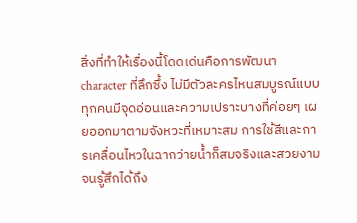สิ่งที่ทำให้เรื่องนี้โดดเด่นคือการพัฒนา character ที่ลึกซึ้ง ไม่มีตัวละครไหนสมบูรณ์แบบ ทุกคนมีจุดอ่อนและความเปราะบางที่ค่อยๆ เผยออกมาตามจังหวะที่เหมาะสม การใช้สีและการเคลื่อนไหวในฉากว่ายน้ำก็สมจริงและสวยงามจนรู้สึกได้ถึง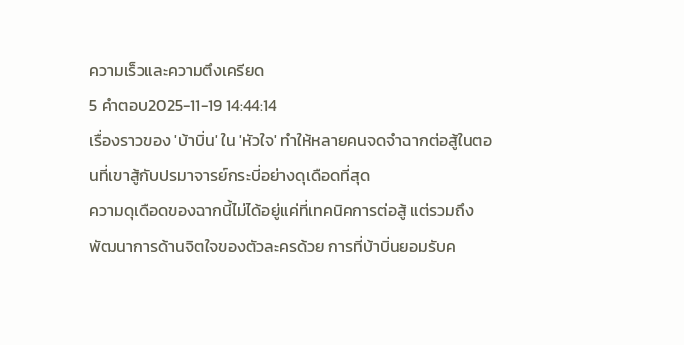ความเร็วและความตึงเครียด
5 คำตอบ2025-11-19 14:44:14
เรื่องราวของ 'บ้าบิ่น' ใน 'หัวใจ' ทำให้หลายคนจดจำฉากต่อสู้ในตอนที่เขาสู้กับปรมาจารย์กระบี่อย่างดุเดือดที่สุด
ความดุเดือดของฉากนี้ไม่ได้อยู่แค่ที่เทคนิคการต่อสู้ แต่รวมถึงพัฒนาการด้านจิตใจของตัวละครด้วย การที่บ้าบิ่นยอมรับค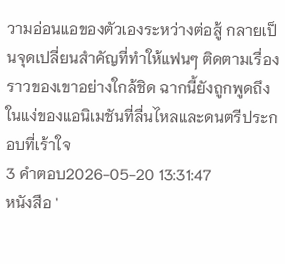วามอ่อนแอของตัวเองระหว่างต่อสู้ กลายเป็นจุดเปลี่ยนสำคัญที่ทำให้แฟนๆ ติดตามเรื่องราวของเขาอย่างใกล้ชิด ฉากนี้ยังถูกพูดถึงในแง่ของแอนิเมชันที่ลื่นไหลและดนตรีประกอบที่เร้าใจ
3 คำตอบ2026-05-20 13:31:47
หนังสือ '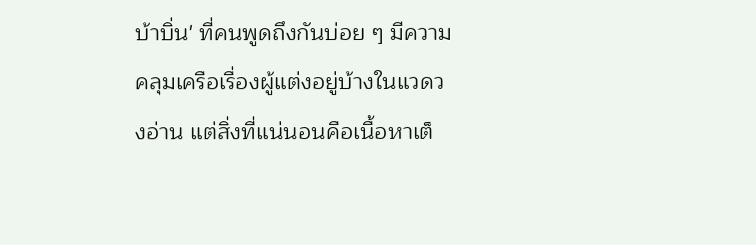บ้าบิ่น' ที่คนพูดถึงกันบ่อย ๆ มีความคลุมเครือเรื่องผู้แต่งอยู่บ้างในแวดวงอ่าน แต่สิ่งที่แน่นอนคือเนื้อหาเต็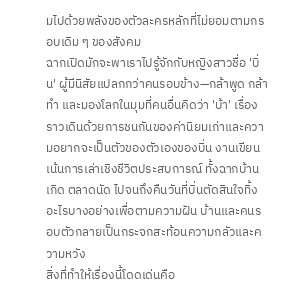มไปด้วยพลังของตัวละครหลักที่ไม่ยอมตามกรอบเดิม ๆ ของสังคม
ฉากเปิดมักจะพาเราไปรู้จักกับหญิงสาวชื่อ 'บิ่น' ผู้มีนิสัยแปลกกว่าคนรอบข้าง—กล้าพูด กล้าทำ และมองโลกในมุมที่คนอื่นคิดว่า 'บ้า' เรื่องราวเดินด้วยการชนกันของค่านิยมเก่าและความอยากจะเป็นตัวของตัวเองของบิ่น งานเขียนเน้นการเล่าเชิงชีวิตประสบการณ์ ทั้งฉากบ้านเกิด ตลาดนัด ไปจนถึงคืนวันที่บิ่นตัดสินใจทิ้งอะไรบางอย่างเพื่อตามความฝัน บ้านและคนรอบตัวกลายเป็นกระจกสะท้อนความกลัวและความหวัง
สิ่งที่ทำให้เรื่องนี้โดดเด่นคือ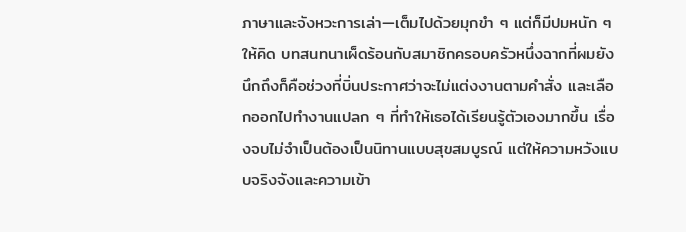ภาษาและจังหวะการเล่า—เต็มไปด้วยมุกขำ ๆ แต่ก็มีปมหนัก ๆ ให้คิด บทสนทนาเผ็ดร้อนกับสมาชิกครอบครัวหนึ่งฉากที่ผมยังนึกถึงก็คือช่วงที่บิ่นประกาศว่าจะไม่แต่งงานตามคำสั่ง และเลือกออกไปทำงานแปลก ๆ ที่ทำให้เธอได้เรียนรู้ตัวเองมากขึ้น เรื่องจบไม่จำเป็นต้องเป็นนิทานแบบสุขสมบูรณ์ แต่ให้ความหวังแบบจริงจังและความเข้า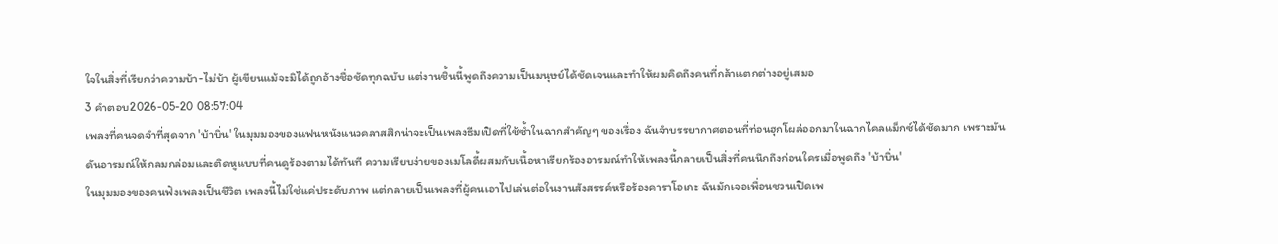ใจในสิ่งที่เรียกว่าความบ้า-ไม่บ้า ผู้เขียนแม้จะมิได้ถูกอ้างชื่อชัดทุกฉบับ แต่งานชิ้นนี้พูดถึงความเป็นมนุษย์ได้ชัดเจนและทำให้ผมคิดถึงคนที่กล้าแตกต่างอยู่เสมอ
3 คำตอบ2026-05-20 08:57:04
เพลงที่คนจดจำที่สุดจาก 'บ้าบิ่น' ในมุมมองของแฟนหนังแนวคลาสสิกน่าจะเป็นเพลงธีมเปิดที่ใช้ซ้ำในฉากสำคัญๆ ของเรื่อง ฉันจำบรรยากาศตอนที่ท่อนฮุกโผล่ออกมาในฉากไคลแม็กซ์ได้ชัดมาก เพราะมันดันอารมณ์ให้กลมกล่อมและติดหูแบบที่คนดูร้องตามได้ทันที ความเรียบง่ายของเมโลดี้ผสมกับเนื้อหาเรียกร้องอารมณ์ทำให้เพลงนี้กลายเป็นสิ่งที่คนนึกถึงก่อนใครเมื่อพูดถึง 'บ้าบิ่น'
ในมุมมองของคนฟังเพลงเป็นชีวิต เพลงนี้ไม่ใช่แค่ประดับภาพ แต่กลายเป็นเพลงที่ผู้คนเอาไปเล่นต่อในงานสังสรรค์หรือร้องคาราโอเกะ ฉันมักเจอเพื่อนชวนเปิดเพ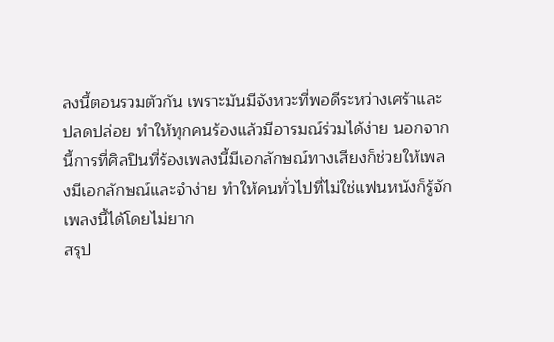ลงนี้ตอนรวมตัวกัน เพราะมันมีจังหวะที่พอดีระหว่างเศร้าและปลดปล่อย ทำให้ทุกคนร้องแล้วมีอารมณ์ร่วมได้ง่าย นอกจากนี้การที่ศิลปินที่ร้องเพลงนี้มีเอกลักษณ์ทางเสียงก็ช่วยให้เพลงมีเอกลักษณ์และจำง่าย ทำให้คนทั่วไปที่ไม่ใช่แฟนหนังก็รู้จักเพลงนี้ได้โดยไม่ยาก
สรุป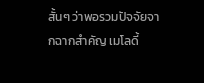สั้นๆ ว่าพอรวมปัจจัยจากฉากสำคัญ เมโลดี้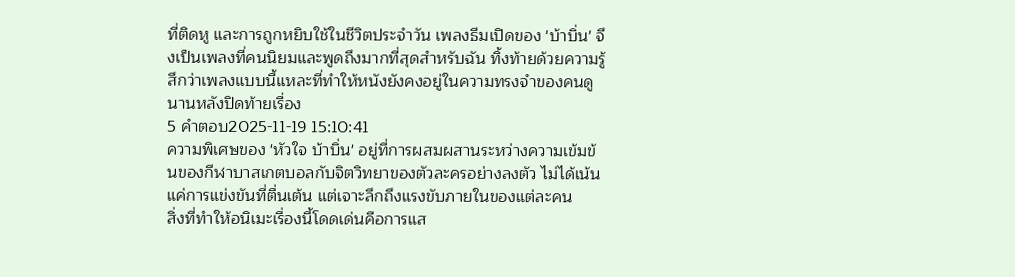ที่ติดหู และการถูกหยิบใช้ในชีวิตประจำวัน เพลงธีมเปิดของ 'บ้าบิ่น' จึงเป็นเพลงที่คนนิยมและพูดถึงมากที่สุดสำหรับฉัน ทิ้งท้ายด้วยความรู้สึกว่าเพลงแบบนี้แหละที่ทำให้หนังยังคงอยู่ในความทรงจำของคนดูนานหลังปิดท้ายเรื่อง
5 คำตอบ2025-11-19 15:10:41
ความพิเศษของ 'หัวใจ บ้าบิ่น' อยู่ที่การผสมผสานระหว่างความเข้มข้นของกีฬาบาสเกตบอลกับจิตวิทยาของตัวละครอย่างลงตัว ไม่ได้เน้นแค่การแข่งขันที่ตื่นเต้น แต่เจาะลึกถึงแรงขับภายในของแต่ละคน
สิ่งที่ทำให้อนิเมะเรื่องนี้โดดเด่นคือการแส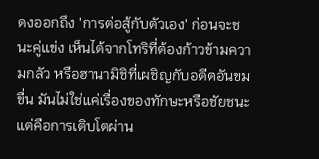ดงออกถึง 'การต่อสู้กับตัวเอง' ก่อนจะชนะคู่แข่ง เห็นได้จากโทริที่ต้องก้าวข้ามความกลัว หรือฮานามิชิที่เผชิญกับอดีตอันขมขื่น มันไม่ใช่แค่เรื่องของทักษะหรือชัยชนะ แต่คือการเติบโตผ่าน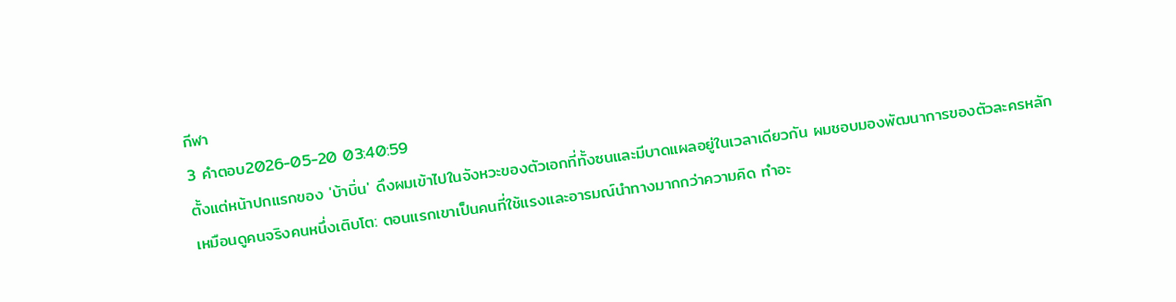กีฬา
3 คำตอบ2026-05-20 03:40:59
ตั้งแต่หน้าปกแรกของ 'บ้าบิ่น' ดึงผมเข้าไปในจังหวะของตัวเอกที่ทั้งซนและมีบาดแผลอยู่ในเวลาเดียวกัน ผมชอบมองพัฒนาการของตัวละครหลักเหมือนดูคนจริงคนหนึ่งเติบโต: ตอนแรกเขาเป็นคนที่ใช้แรงและอารมณ์นำทางมากกว่าความคิด ทำอะ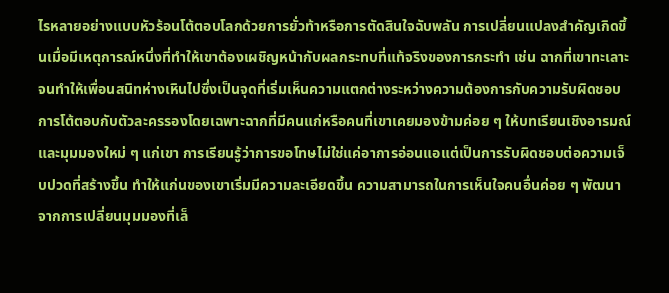ไรหลายอย่างแบบหัวร้อนโต้ตอบโลกด้วยการยั่วท้าหรือการตัดสินใจฉับพลัน การเปลี่ยนแปลงสำคัญเกิดขึ้นเมื่อมีเหตุการณ์หนึ่งที่ทำให้เขาต้องเผชิญหน้ากับผลกระทบที่แท้จริงของการกระทำ เช่น ฉากที่เขาทะเลาะจนทำให้เพื่อนสนิทห่างเหินไปซึ่งเป็นจุดที่เริ่มเห็นความแตกต่างระหว่างความต้องการกับความรับผิดชอบ
การโต้ตอบกับตัวละครรองโดยเฉพาะฉากที่มีคนแก่หรือคนที่เขาเคยมองข้ามค่อย ๆ ให้บทเรียนเชิงอารมณ์และมุมมองใหม่ ๆ แก่เขา การเรียนรู้ว่าการขอโทษไม่ใช่แค่อาการอ่อนแอแต่เป็นการรับผิดชอบต่อความเจ็บปวดที่สร้างขึ้น ทำให้แก่นของเขาเริ่มมีความละเอียดขึ้น ความสามารถในการเห็นใจคนอื่นค่อย ๆ พัฒนาจากการเปลี่ยนมุมมองที่เล็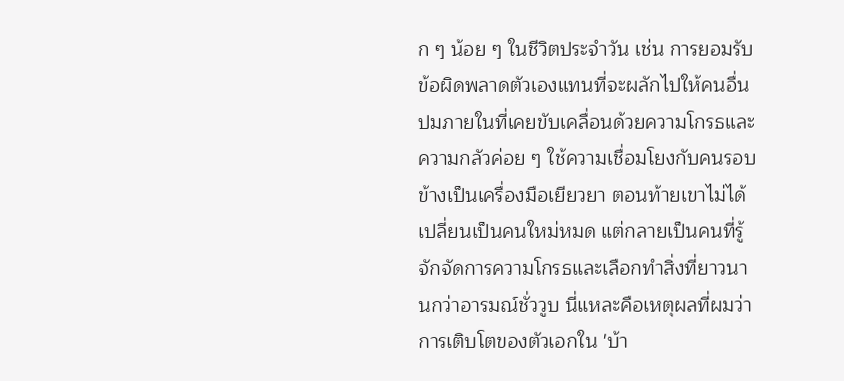ก ๆ น้อย ๆ ในชีวิตประจำวัน เช่น การยอมรับข้อผิดพลาดตัวเองแทนที่จะผลักไปให้คนอื่น
ปมภายในที่เคยขับเคลื่อนด้วยความโกรธและความกลัวค่อย ๆ ใช้ความเชื่อมโยงกับคนรอบข้างเป็นเครื่องมือเยียวยา ตอนท้ายเขาไม่ได้เปลี่ยนเป็นคนใหม่หมด แต่กลายเป็นคนที่รู้จักจัดการความโกรธและเลือกทำสิ่งที่ยาวนานกว่าอารมณ์ชั่ววูบ นี่แหละคือเหตุผลที่ผมว่าการเติบโตของตัวเอกใน 'บ้า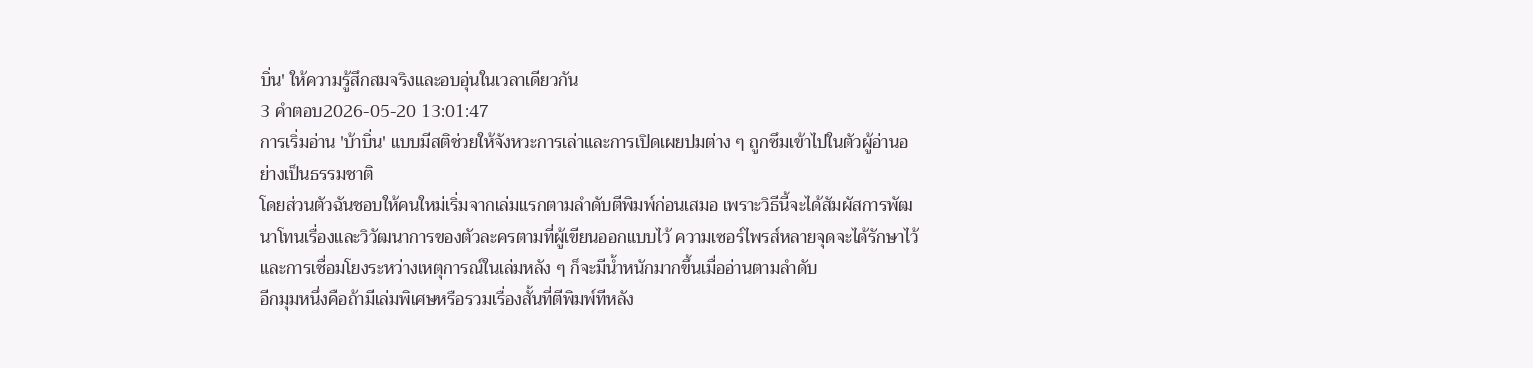บิ่น' ให้ความรู้สึกสมจริงและอบอุ่นในเวลาเดียวกัน
3 คำตอบ2026-05-20 13:01:47
การเริ่มอ่าน 'บ้าบิ่น' แบบมีสติช่วยให้จังหวะการเล่าและการเปิดเผยปมต่าง ๆ ถูกซึมเข้าไปในตัวผู้อ่านอย่างเป็นธรรมชาติ
โดยส่วนตัวฉันชอบให้คนใหม่เริ่มจากเล่มแรกตามลำดับตีพิมพ์ก่อนเสมอ เพราะวิธีนี้จะได้สัมผัสการพัฒนาโทนเรื่องและวิวัฒนาการของตัวละครตามที่ผู้เขียนออกแบบไว้ ความเซอร์ไพรส์หลายจุดจะได้รักษาไว้ และการเชื่อมโยงระหว่างเหตุการณ์ในเล่มหลัง ๆ ก็จะมีน้ำหนักมากขึ้นเมื่ออ่านตามลำดับ
อีกมุมหนึ่งคือถ้ามีเล่มพิเศษหรือรวมเรื่องสั้นที่ตีพิมพ์ทีหลัง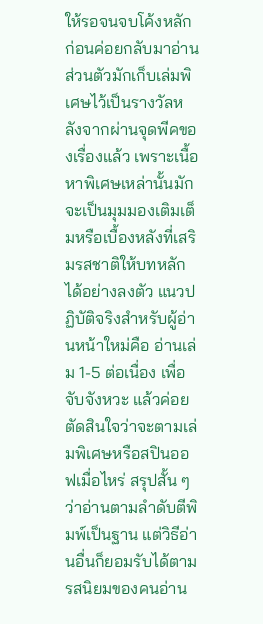ให้รอจนจบโค้งหลักก่อนค่อยกลับมาอ่าน ส่วนตัวมักเก็บเล่มพิเศษไว้เป็นรางวัลหลังจากผ่านจุดพีคของเรื่องแล้ว เพราะเนื้อหาพิเศษเหล่านั้นมักจะเป็นมุมมองเติมเต็มหรือเบื้องหลังที่เสริมรสชาติให้บทหลักได้อย่างลงตัว แนวปฏิบัติจริงสำหรับผู้อ่านหน้าใหม่คือ อ่านเล่ม 1-5 ต่อเนื่อง เพื่อจับจังหวะ แล้วค่อยตัดสินใจว่าจะตามเล่มพิเศษหรือสปินออฟเมื่อไหร่ สรุปสั้น ๆ ว่าอ่านตามลำดับตีพิมพ์เป็นฐาน แต่วิธีอ่านอื่นก็ยอมรับได้ตามรสนิยมของคนอ่าน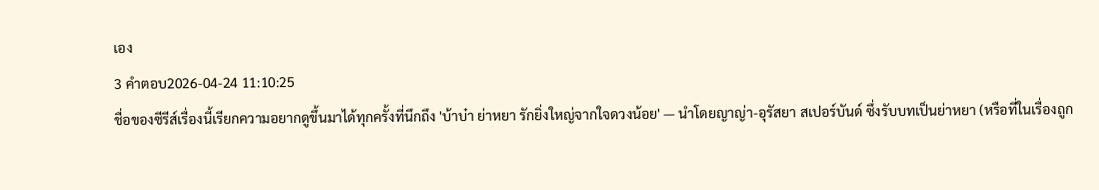เอง
3 คำตอบ2026-04-24 11:10:25
ชื่อของซีรีส์เรื่องนี้เรียกความอยากดูขึ้นมาได้ทุกครั้งที่นึกถึง 'บ้าบ๋า ย่าหยา รักยิ่งใหญ่จากใจดวงน้อย' — นำโดยญาญ่า-อุรัสยา สเปอร์บันด์ ซึ่งรับบทเป็นย่าหยา (หรือที่ในเรื่องถูก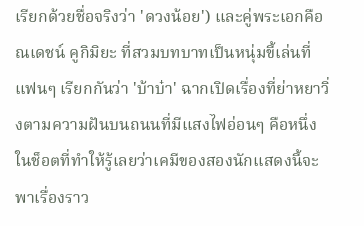เรียกด้วยชื่อจริงว่า 'ดวงน้อย') และคู่พระเอกคือณเดชน์ คูกิมิยะ ที่สวมบทบาทเป็นหนุ่มขี้เล่นที่แฟนๆ เรียกกันว่า 'บ้าบ๋า' ฉากเปิดเรื่องที่ย่าหยาวิ่งตามความฝันบนถนนที่มีแสงไฟอ่อนๆ คือหนึ่งในช็อตที่ทำให้รู้เลยว่าเคมีของสองนักแสดงนี้จะพาเรื่องราว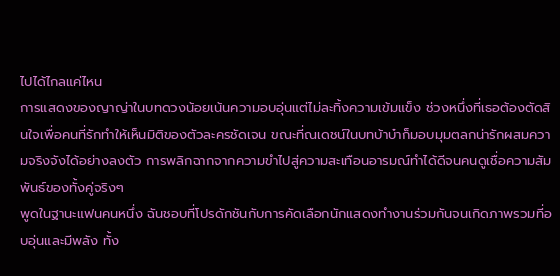ไปได้ไกลแค่ไหน
การแสดงของญาญ่าในบทดวงน้อยเน้นความอบอุ่นแต่ไม่ละทิ้งความเข้มแข็ง ช่วงหนึ่งที่เธอต้องตัดสินใจเพื่อคนที่รักทำให้เห็นมิติของตัวละครชัดเจน ขณะที่ณเดชน์ในบทบ้าบ๋าก็มอบมุมตลกน่ารักผสมความจริงจังได้อย่างลงตัว การพลิกฉากจากความขำไปสู่ความสะเทือนอารมณ์ทำได้ดีจนคนดูเชื่อความสัมพันธ์ของทั้งคู่จริงๆ
พูดในฐานะแฟนคนหนึ่ง ฉันชอบที่โปรดักชันกับการคัดเลือกนักแสดงทำงานร่วมกันจนเกิดภาพรวมที่อบอุ่นและมีพลัง ทั้ง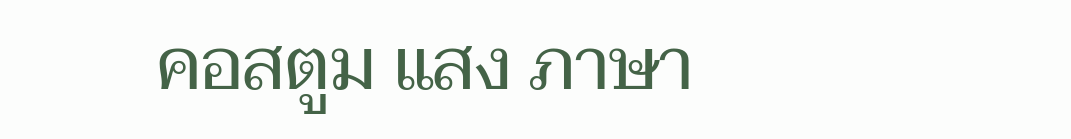คอสตูม แสง ภาษา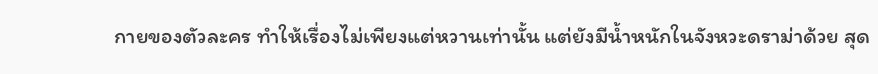กายของตัวละคร ทำให้เรื่องไม่เพียงแต่หวานเท่านั้น แต่ยังมีน้ำหนักในจังหวะดราม่าด้วย สุด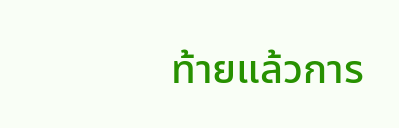ท้ายแล้วการ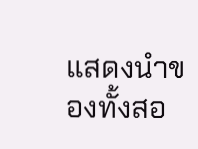แสดงนำของทั้งสอ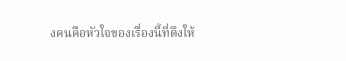งคนคือหัวใจของเรื่องนี้ที่ดึงให้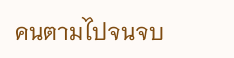คนตามไปจนจบ